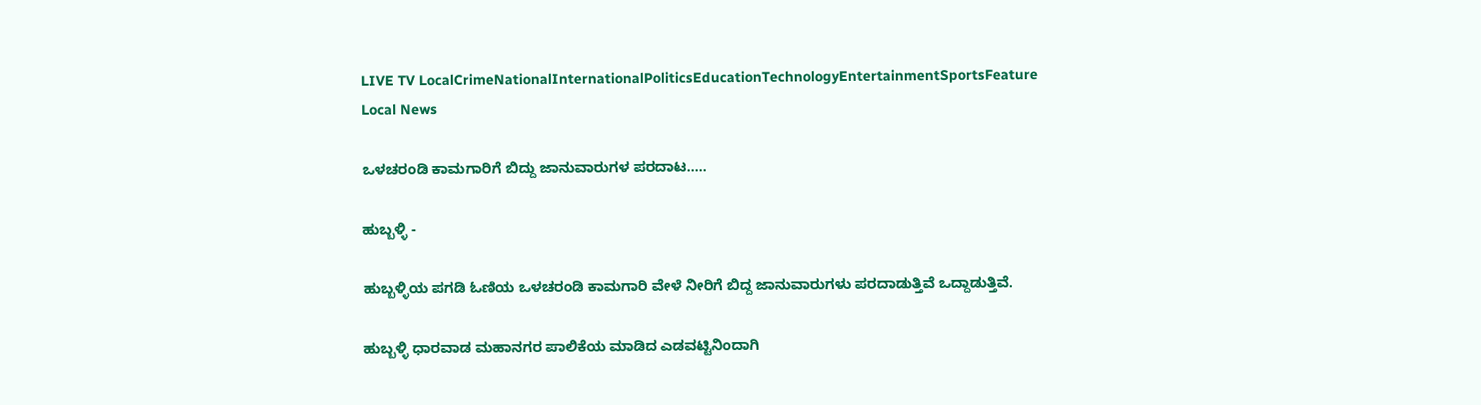LIVE TV LocalCrimeNationalInternationalPoliticsEducationTechnologyEntertainmentSportsFeature
Local News

ಒಳಚರಂಡಿ ಕಾಮಗಾರಿಗೆ ಬಿದ್ದು ಜಾನುವಾರುಗಳ ಪರದಾಟ.....

ಹುಬ್ಬಳ್ಳಿ -

ಹುಬ್ಬಳ್ಳಿಯ ಪಗಡಿ ಓಣಿಯ ಒಳಚರಂಡಿ ಕಾಮಗಾರಿ ವೇಳೆ ನೀರಿಗೆ ಬಿದ್ದ ಜಾನುವಾರುಗಳು ಪರದಾಡುತ್ತಿವೆ ಒದ್ದಾಡುತ್ತಿವೆ.

ಹುಬ್ಬಳ್ಳಿ ಧಾರವಾಡ ಮಹಾನಗರ ಪಾಲಿಕೆಯ ಮಾಡಿದ ಎಡವಟ್ಟಿನಿಂದಾಗಿ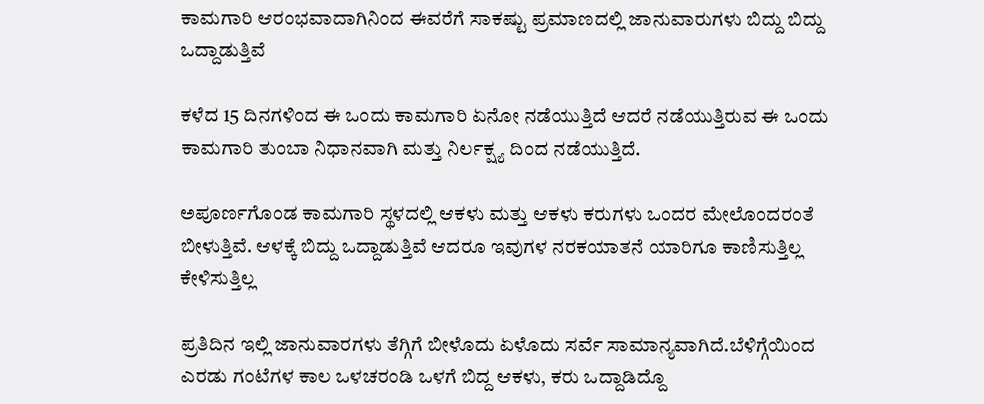ಕಾಮಗಾರಿ ಆರಂಭವಾದಾಗಿನಿಂದ ಈವರೆಗೆ ಸಾಕಷ್ಟು ಪ್ರಮಾಣದಲ್ಲಿ ಜಾನುವಾರುಗಳು ಬಿದ್ದು ಬಿದ್ದು ಒದ್ದಾಡುತ್ತಿವೆ

ಕಳೆದ 15 ದಿನಗಳಿಂದ ಈ ಒಂದು ಕಾಮಗಾರಿ ಏನೋ ನಡೆಯುತ್ತಿದೆ ಆದರೆ ನಡೆಯುತ್ತಿರುವ ಈ ಒಂದು ಕಾಮಗಾರಿ ತುಂಬಾ ನಿಧಾನವಾಗಿ ಮತ್ತು ನಿರ್ಲಕ್ಷ್ಯ ದಿಂದ ನಡೆಯುತ್ತಿದೆ.

ಅಪೂರ್ಣಗೊಂಡ ಕಾಮಗಾರಿ ಸ್ಥಳದಲ್ಲಿ ಆಕಳು ಮತ್ತು ಆಕಳು ಕರುಗಳು ಒಂದರ ಮೇಲೊಂದರಂತೆ ಬೀಳುತ್ತಿವೆ‌. ಆಳಕ್ಕೆ ಬಿದ್ದು ಒದ್ದಾಡುತ್ತಿವೆ ಆದರೂ ಇವುಗಳ ನರಕಯಾತನೆ ಯಾರಿಗೂ ಕಾಣಿಸುತ್ತಿಲ್ಲ ಕೇಳಿಸುತ್ತಿಲ್ಲ

ಪ್ರತಿದಿನ ಇಲ್ಲಿ ಜಾನುವಾರಗಳು ತೆಗ್ಗಿಗೆ ಬೀಳೊದು ಏಳೊದು ಸರ್ವೆ ಸಾಮಾನ್ಯವಾಗಿದೆ.ಬೆಳಿಗ್ಗೆಯಿಂದ ಎರಡು ಗಂಟೆಗಳ ಕಾಲ ಒಳಚರಂಡಿ ಒಳಗೆ ಬಿದ್ದ ಆಕಳು, ಕರು ಒದ್ದಾಡಿದ್ದೊ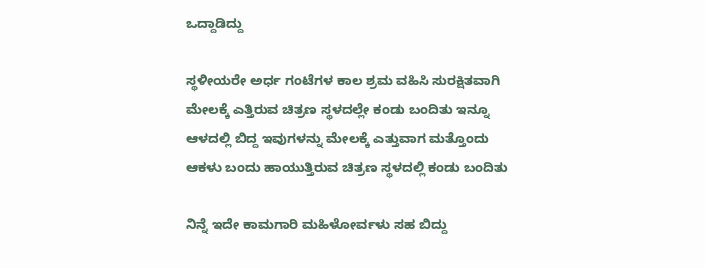ಒದ್ದಾಡಿದ್ದು

ಸ್ಥಳೀಯರೇ ಅರ್ಧ ಗಂಟೆಗಳ ಕಾಲ ಶ್ರಮ ವಹಿಸಿ ಸುರಕ್ಷಿತವಾಗಿ ಮೇಲಕ್ಕೆ ಎತ್ತಿರುವ ಚಿತ್ರಣ ಸ್ಥಳದಲ್ಲೇ ಕಂಡು ಬಂದಿತು ಇನ್ನೂ ಆಳದಲ್ಲಿ ಬಿದ್ದ ಇವುಗಳನ್ನು ಮೇಲಕ್ಕೆ ಎತ್ತುವಾಗ ಮತ್ತೊಂದು ಆಕಳು ಬಂದು ಹಾಯುತ್ತಿರುವ ಚಿತ್ರಣ ಸ್ಥಳದಲ್ಲಿ ಕಂಡು ಬಂದಿತು

ನಿನ್ನೆ ಇದೇ ಕಾಮಗಾರಿ ಮಹಿಳೋರ್ವಳು ಸಹ ಬಿದ್ದು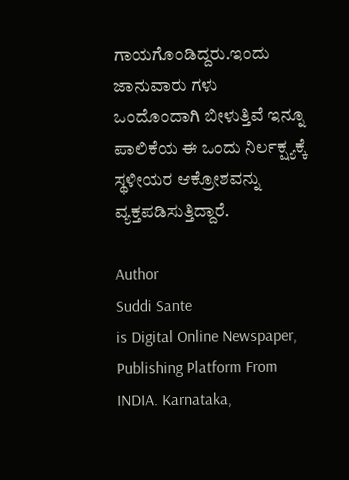ಗಾಯಗೊಂಡಿದ್ದರು.ಇಂದು ಜಾನುವಾರು ಗಳು ಒಂದೊಂದಾಗಿ ಬೀಳುತ್ತಿವೆ ಇನ್ನೂ ಪಾಲಿಕೆಯ ಈ ಒಂದು ನಿರ್ಲಕ್ಷ್ಯಕ್ಕೆ ಸ್ಥಳೀಯರ ಆಕ್ರೋಶವನ್ನು ವ್ಯಕ್ತಪಡಿಸುತ್ತಿದ್ದಾರೆ.

Author
Suddi Sante
is Digital Online Newspaper, Publishing Platform From INDIA. Karnataka,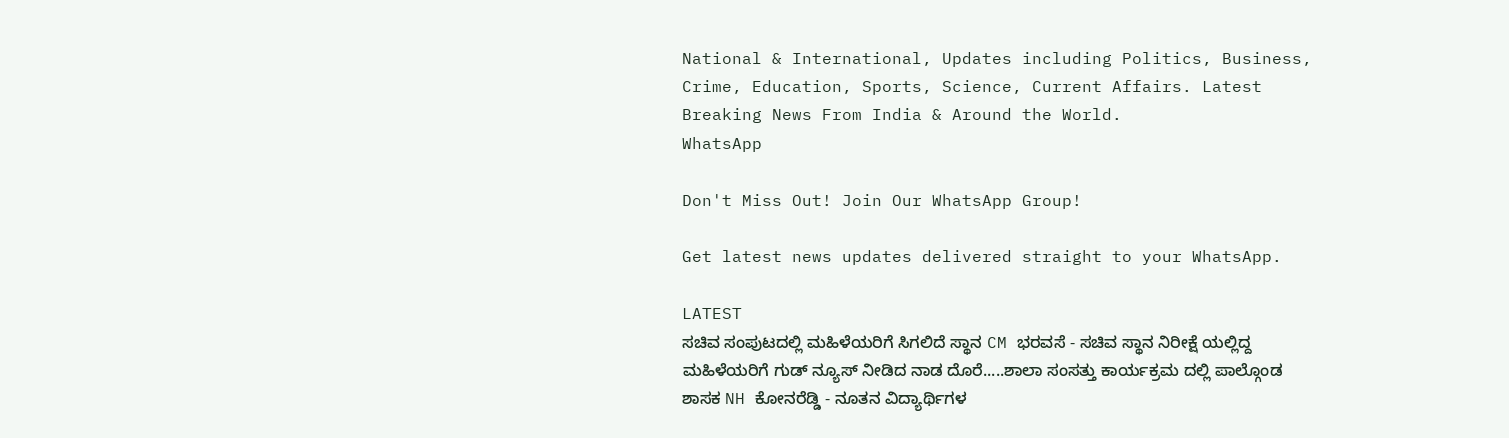National & International, Updates including Politics, Business, Crime, Education, Sports, Science, Current Affairs. Latest Breaking News From India & Around the World.
WhatsApp

Don't Miss Out! Join Our WhatsApp Group!

Get latest news updates delivered straight to your WhatsApp.

LATEST
ಸಚಿವ ಸಂಪುಟದಲ್ಲಿ ಮಹಿಳೆಯರಿಗೆ ಸಿಗಲಿದೆ ಸ್ಥಾನ CM ಭರವಸೆ - ಸಚಿವ ಸ್ಥಾನ ನಿರೀಕ್ಷೆ ಯಲ್ಲಿದ್ದ ಮಹಿಳೆಯರಿಗೆ ಗುಡ್ ನ್ಯೂಸ್ ನೀಡಿದ ನಾಡ ದೊರೆ.....ಶಾಲಾ ಸಂಸತ್ತು ಕಾರ್ಯಕ್ರಮ ದಲ್ಲಿ ಪಾಲ್ಗೊಂಡ ಶಾಸಕ NH ಕೋನರೆಡ್ಡಿ - ನೂತನ ವಿದ್ಯಾರ್ಥಿಗಳ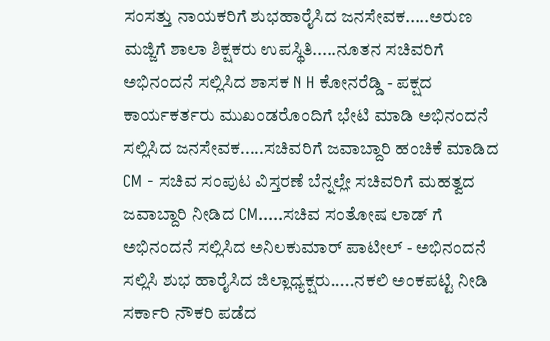ಸಂಸತ್ತು ನಾಯಕರಿಗೆ ಶುಭಹಾರೈಸಿದ ಜನಸೇವಕ.....ಅರುಣ ಮಜ್ಜಿಗೆ ಶಾಲಾ ಶಿಕ್ಷಕರು ಉಪಸ್ಥಿತಿ.....ನೂತನ ಸಚಿವರಿಗೆ ಅಭಿನಂದನೆ ಸಲ್ಲಿಸಿದ ಶಾಸಕ N H ಕೋನರೆಡ್ಡಿ - ಪಕ್ಷದ ಕಾರ್ಯಕರ್ತರು ಮುಖಂಡರೊಂದಿಗೆ ಭೇಟಿ ಮಾಡಿ ಅಭಿನಂದನೆ ಸಲ್ಲಿಸಿದ ಜನಸೇವಕ.....ಸಚಿವರಿಗೆ ಜವಾಬ್ದಾರಿ ಹಂಚಿಕೆ ಮಾಡಿದ CM - ಸಚಿವ ಸಂಪುಟ ವಿಸ್ತರಣೆ ಬೆನ್ನಲ್ಲೇ ಸಚಿವರಿಗೆ ಮಹತ್ವದ ಜವಾಬ್ದಾರಿ ನೀಡಿದ CM.....ಸಚಿವ ಸಂತೋಷ ಲಾಡ್ ಗೆ ಅಭಿನಂದನೆ ಸಲ್ಲಿಸಿದ ಅನಿಲಕುಮಾರ್ ಪಾಟೀಲ್ - ಅಭಿನಂದನೆ ಸಲ್ಲಿಸಿ ಶುಭ ಹಾರೈಸಿದ ಜಿಲ್ಲಾಧ್ಯಕ್ಷರು.....ನಕಲಿ ಅಂಕಪಟ್ಟಿ ನೀಡಿ ಸರ್ಕಾರಿ ನೌಕರಿ ಪಡೆದ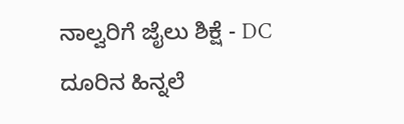ನಾಲ್ವರಿಗೆ ಜೈಲು ಶಿಕ್ಷೆ - DC ದೂರಿನ ಹಿನ್ನಲೆ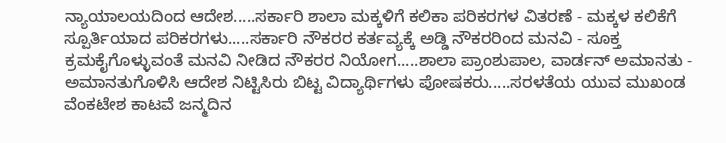ನ್ಯಾಯಾಲಯದಿಂದ ಆದೇಶ.....ಸರ್ಕಾರಿ ಶಾಲಾ ಮಕ್ಕಳಿಗೆ ಕಲಿಕಾ ಪರಿಕರಗಳ ವಿತರಣೆ - ಮಕ್ಕಳ ಕಲಿಕೆಗೆ ಸ್ಪೂರ್ತಿಯಾದ ಪರಿಕರಗಳು.....ಸರ್ಕಾರಿ ನೌಕರರ ಕರ್ತವ್ಯಕ್ಕೆ ಅಡ್ಡಿ ನೌಕರರಿಂದ ಮನವಿ - ಸೂಕ್ತ ಕ್ರಮಕೈಗೊಳ್ಳುವಂತೆ ಮನವಿ ನೀಡಿದ ನೌಕರರ ನಿಯೋಗ.....ಶಾಲಾ ಪ್ರಾಂಶುಪಾಲ, ವಾರ್ಡನ್ ಅಮಾನತು - ಅಮಾನತುಗೊಳಿಸಿ ಆದೇಶ ನಿಟ್ಟಿಸಿರು ಬಿಟ್ಟ ವಿದ್ಯಾರ್ಥಿಗಳು ಪೋಷಕರು.....ಸರಳತೆಯ ಯುವ ಮುಖಂಡ ವೆಂಕಟೇಶ ಕಾಟವೆ ಜನ್ಮದಿನ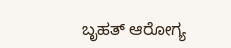ಬೃಹತ್ ಆರೋಗ್ಯ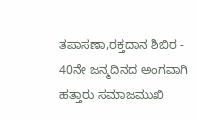ತಪಾಸಣಾ,ರಕ್ತದಾನ ಶಿಬಿರ - 40ನೇ ಜನ್ಮದಿನದ ಅಂಗವಾಗಿ ಹತ್ತಾರು ಸಮಾಜಮುಖಿ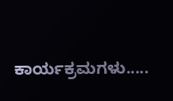ಕಾರ್ಯಕ್ರಮಗಳು.....